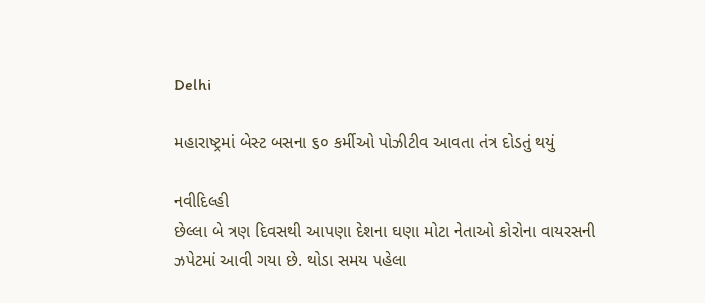Delhi

મહારાષ્ટ્રમાં બેસ્ટ બસના ૬૦ કર્મીઓ પોઝીટીવ આવતા તંત્ર દોડતું થયું

નવીદિલ્હી
છેલ્લા બે ત્રણ દિવસથી આપણા દેશના ઘણા મોટા નેતાઓ કોરોના વાયરસની ઝપેટમાં આવી ગયા છે. થોડા સમય પહેલા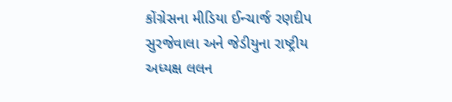કોંગ્રેસના મીડિયા ઈન્ચાર્જ રણદીપ સુરજેવાલા અને જેડીયુના રાષ્ટ્રીય અધ્યક્ષ લલન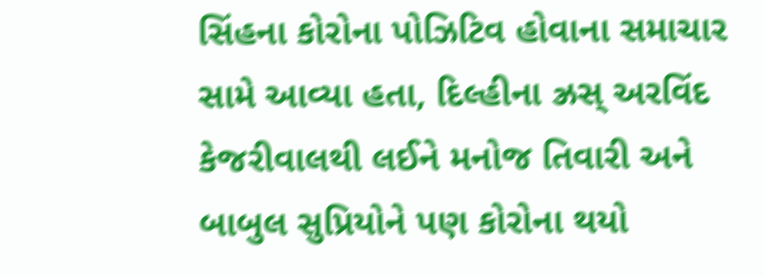સિંહના કોરોના પોઝિટિવ હોવાના સમાચાર સામે આવ્યા હતા, દિલ્હીના ઝ્રસ્ અરવિંદ કેજરીવાલથી લઈને મનોજ તિવારી અને બાબુલ સુપ્રિયોને પણ કોરોના થયો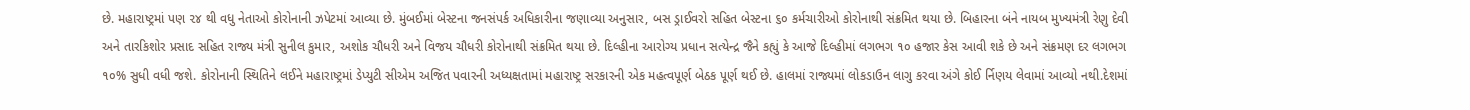છે. મહારાષ્ટ્રમાં પણ ૨૪ થી વધુ નેતાઓ કોરોનાની ઝપેટમાં આવ્યા છે. મુંબઈમાં બેસ્ટના જનસંપર્ક અધિકારીના જણાવ્યા અનુસાર, બસ ડ્રાઈવરો સહિત બેસ્ટના ૬૦ કર્મચારીઓ કોરોનાથી સંક્રમિત થયા છે. બિહારના બંને નાયબ મુખ્યમંત્રી રેણુ દેવી અને તારકિશોર પ્રસાદ સહિત રાજ્ય મંત્રી સુનીલ કુમાર, અશોક ચૌધરી અને વિજય ચૌધરી કોરોનાથી સંક્રમિત થયા છે. દિલ્હીના આરોગ્ય પ્રધાન સત્યેન્દ્ર જૈને કહ્યું કે આજે દિલ્હીમાં લગભગ ૧૦ હજાર કેસ આવી શકે છે અને સંક્રમણ દર લગભગ ૧૦% સુધી વધી જશે. કોરોનાની સ્થિતિને લઈને મહારાષ્ટ્રમાં ડેપ્યુટી સીએમ અજિત પવારની અધ્યક્ષતામાં મહારાષ્ટ્ર સરકારની એક મહત્વપૂર્ણ બેઠક પૂર્ણ થઈ છે. હાલમાં રાજ્યમાં લોકડાઉન લાગુ કરવા અંગે કોઈ ર્નિણય લેવામાં આવ્યો નથી.દેશમાં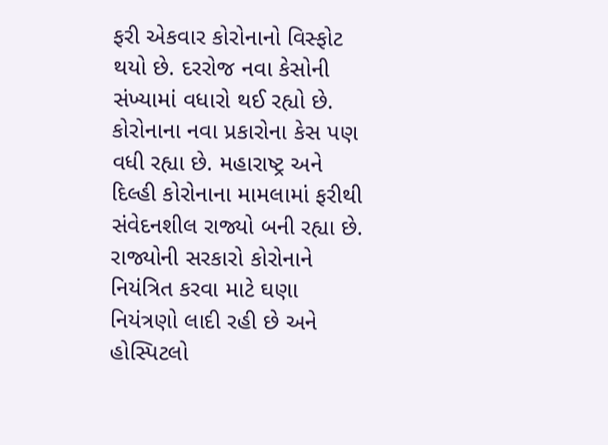ફરી એકવાર કોરોનાનો વિસ્ફોટ થયો છે. દરરોજ નવા કેસોની સંખ્યામાં વધારો થઈ રહ્યો છે. કોરોનાના નવા પ્રકારોના કેસ પણ વધી રહ્યા છે. મહારાષ્ટ્ર અને દિલ્હી કોરોનાના મામલામાં ફરીથી સંવેદનશીલ રાજ્યો બની રહ્યા છે. રાજ્યોની સરકારો કોરોનાને નિયંત્રિત કરવા માટે ઘણા નિયંત્રણો લાદી રહી છે અને હોસ્પિટલો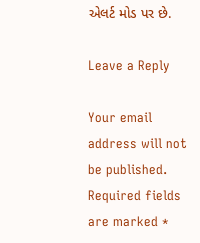એલર્ટ મોડ પર છે.

Leave a Reply

Your email address will not be published. Required fields are marked *